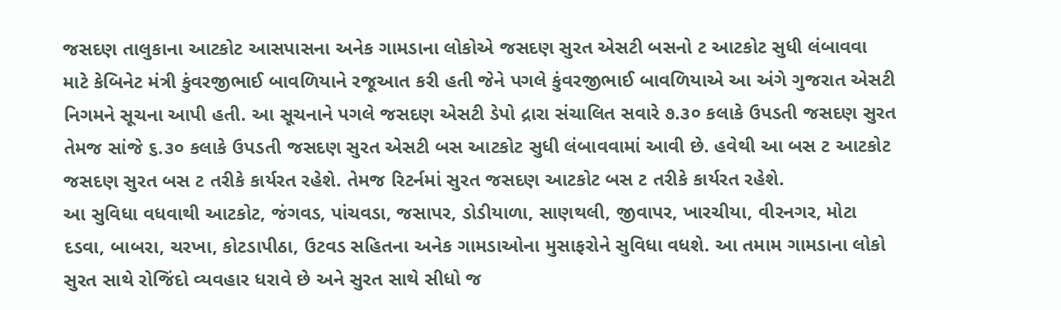જસદણ તાલુકાના આટકોટ આસપાસના અનેક ગામડાના લોકોએ જસદણ સુરત એસટી બસનો ટ આટકોટ સુધી લંબાવવા માટે કેબિનેટ મંત્રી કુંવરજીભાઈ બાવળિયાને રજૂઆત કરી હતી જેને પગલે કુંવરજીભાઈ બાવળિયાએ આ અંગે ગુજરાત એસટી નિગમને સૂચના આપી હતી. આ સૂચનાને પગલે જસદણ એસટી ડેપો દ્રારા સંચાલિત સવારે ૭.૩૦ કલાકે ઉપડતી જસદણ સુરત તેમજ સાંજે ૬.૩૦ કલાકે ઉપડતી જસદણ સુરત એસટી બસ આટકોટ સુધી લંબાવવામાં આવી છે. હવેથી આ બસ ટ આટકોટ જસદણ સુરત બસ ટ તરીકે કાર્યરત રહેશે. તેમજ રિટર્નમાં સુરત જસદણ આટકોટ બસ ટ તરીકે કાર્યરત રહેશે.
આ સુવિધા વધવાથી આટકોટ, જંગવડ, પાંચવડા, જસાપર, ડોડીયાળા, સાણથલી, જીવાપર, ખારચીયા, વીરનગર, મોટા દડવા, બાબરા, ચરખા, કોટડાપીઠા, ઉટવડ સહિતના અનેક ગામડાઓના મુસાફરોને સુવિધા વધશે. આ તમામ ગામડાના લોકો સુરત સાથે રોજિંદો વ્યવહાર ધરાવે છે અને સુરત સાથે સીધો જ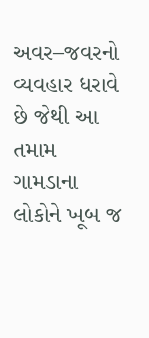અવર–જવરનો વ્યવહાર ધરાવે છે જેથી આ તમામ ગામડાના લોકોને ખૂબ જ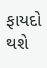ફાયદો થશે